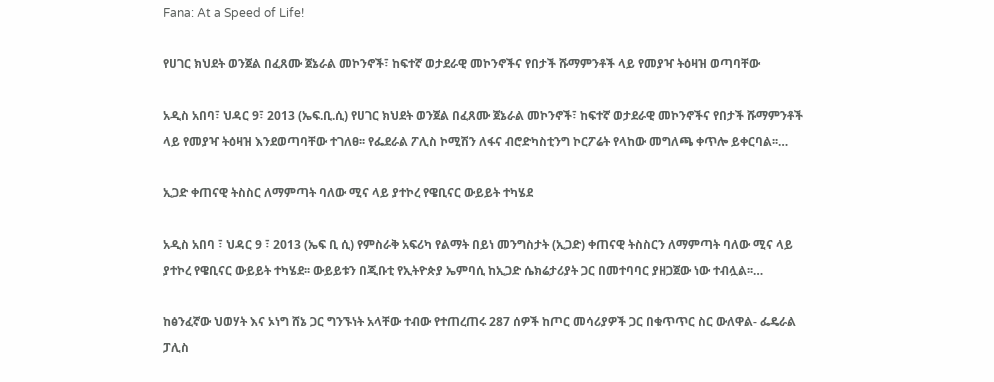Fana: At a Speed of Life!

የሀገር ክህደት ወንጀል በፈጸሙ ጀኔራል መኮንኖች፣ ከፍተኛ ወታደራዊ መኮንኖችና የበታች ሹማምንቶች ላይ የመያዣ ትዕዛዝ ወጣባቸው

አዲስ አበባ፣ ህዳር 9፣ 2013 (ኤፍ.ቢ.ሲ) የሀገር ክህደት ወንጀል በፈጸሙ ጀኔራል መኮንኖች፣ ከፍተኛ ወታደራዊ መኮንኖችና የበታች ሹማምንቶች ላይ የመያዣ ትዕዛዝ እንደወጣባቸው ተገለፀ፡፡ የፌደራል ፖሊስ ኮሚሽን ለፋና ብሮድካስቲንግ ኮርፖሬት የላከው መግለጫ ቀጥሎ ይቀርባል፡፡…

ኢጋድ ቀጠናዊ ትስስር ለማምጣት ባለው ሚና ላይ ያተኮረ የዌቢናር ውይይት ተካሄደ

አዲስ አበባ ፣ ህዳር 9 ፣ 2013 (ኤፍ ቢ ሲ) የምስራቅ አፍሪካ የልማት በይነ መንግስታት (ኢጋድ) ቀጠናዊ ትስስርን ለማምጣት ባለው ሚና ላይ ያተኮረ የዌቢናር ውይይት ተካሄደ፡፡ ውይይቱን በጂቡቲ የኢትዮጵያ ኤምባሲ ከኢጋድ ሴክሬታሪያት ጋር በመተባባር ያዘጋጀው ነው ተብሏል፡፡…

ከፅንፈኛው ህወሃት እና ኦነግ ሸኔ ጋር ግንኙነት አላቸው ተብው የተጠረጠሩ 287 ሰዎች ከጦር መሳሪያዎች ጋር በቁጥጥር ስር ውለዋል- ፌዴራል ፓሊስ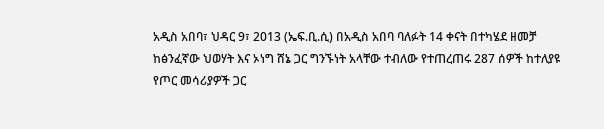አዲስ አበባ፣ ህዳር 9፣ 2013 (ኤፍ.ቢ.ሲ) በአዲስ አበባ ባለፉት 14 ቀናት በተካሄደ ዘመቻ ከፅንፈኛው ህወሃት እና ኦነግ ሸኔ ጋር ግንኙነት አላቸው ተብለው የተጠረጠሩ 287 ሰዎች ከተለያዩ የጦር መሳሪያዎች ጋር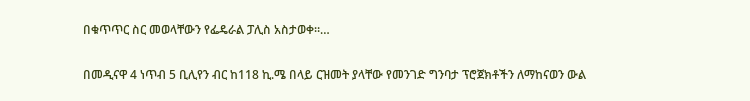በቁጥጥር ስር መወላቸውን የፌዴራል ፓሊስ አስታወቀ።…

በመዲናዋ 4 ነጥብ 5 ቢሊየን ብር ከ118 ኪ.ሜ በላይ ርዝመት ያላቸው የመንገድ ግንባታ ፕሮጀክቶችን ለማከናወን ውል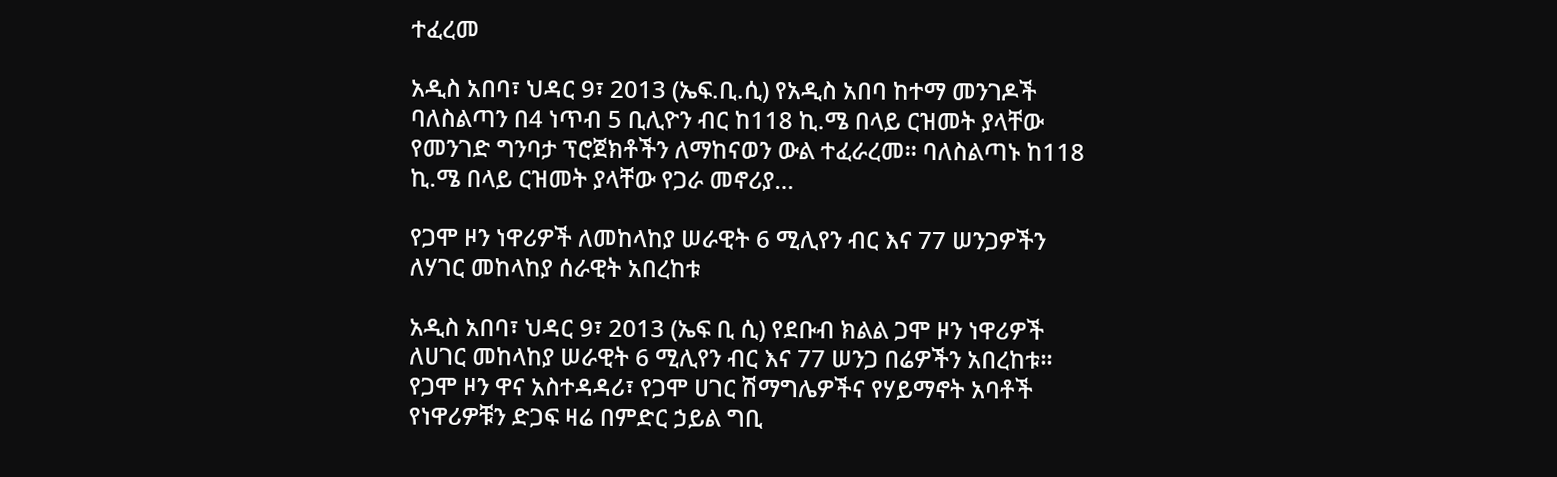ተፈረመ

አዲስ አበባ፣ ህዳር 9፣ 2013 (ኤፍ.ቢ.ሲ) የአዲስ አበባ ከተማ መንገዶች ባለስልጣን በ4 ነጥብ 5 ቢሊዮን ብር ከ118 ኪ.ሜ በላይ ርዝመት ያላቸው የመንገድ ግንባታ ፕሮጀክቶችን ለማከናወን ውል ተፈራረመ፡፡ ባለስልጣኑ ከ118 ኪ.ሜ በላይ ርዝመት ያላቸው የጋራ መኖሪያ…

የጋሞ ዞን ነዋሪዎች ለመከላከያ ሠራዊት 6 ሚሊየን ብር እና 77 ሠንጋዎችን ለሃገር መከላከያ ሰራዊት አበረከቱ

አዲስ አበባ፣ ህዳር 9፣ 2013 (ኤፍ ቢ ሲ) የደቡብ ክልል ጋሞ ዞን ነዋሪዎች ለሀገር መከላከያ ሠራዊት 6 ሚሊየን ብር እና 77 ሠንጋ በሬዎችን አበረከቱ፡፡ የጋሞ ዞን ዋና አስተዳዳሪ፣ የጋሞ ሀገር ሽማግሌዎችና የሃይማኖት አባቶች የነዋሪዎቹን ድጋፍ ዛሬ በምድር ኃይል ግቢ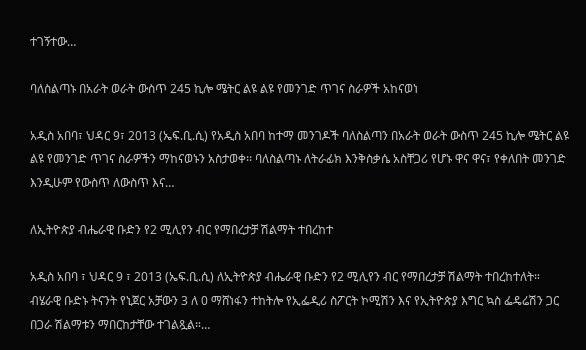ተገኝተው…

ባለስልጣኑ በአራት ወራት ውስጥ 245 ኪሎ ሜትር ልዩ ልዩ የመንገድ ጥገና ስራዎች አከናወነ

አዲስ አበባ፣ ህዳር 9፣ 2013 (ኤፍ.ቢ.ሲ) የአዲስ አበባ ከተማ መንገዶች ባለስልጣን በአራት ወራት ውስጥ 245 ኪሎ ሜትር ልዩ ልዩ የመንገድ ጥገና ስራዎችን ማከናወኑን አስታወቀ፡፡ ባለስልጣኑ ለትራፊክ እንቅስቃሴ አስቸጋሪ የሆኑ ዋና ዋና፣ የቀለበት መንገድ እንዲሁም የውስጥ ለውስጥ እና…

ለኢትዮጵያ ብሔራዊ ቡድን የ2 ሚሊየን ብር የማበረታቻ ሽልማት ተበረከተ

አዲስ አበባ ፣ ህዳር 9 ፣ 2013 (ኤፍ.ቢ.ሲ) ለኢትዮጵያ ብሔራዊ ቡድን የ2 ሚሊየን ብር የማበረታቻ ሽልማት ተበረከተለት። ብሄራዊ ቡድኑ ትናንት የኒጀር አቻውን 3 ለ 0 ማሸነፋን ተከትሎ የኢፌዲሪ ስፖርት ኮሚሽን እና የኢትዮጵያ እግር ኳስ ፌዴሬሽን ጋር በጋራ ሽልማቱን ማበርከታቸው ተገልጿል።…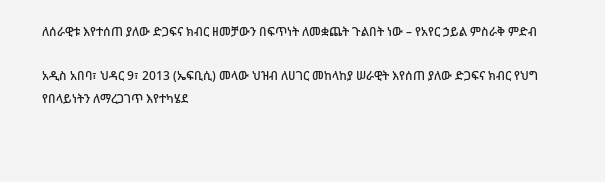ለሰራዊቱ እየተሰጠ ያለው ድጋፍና ክብር ዘመቻውን በፍጥነት ለመቋጨት ጉልበት ነው – የአየር ኃይል ምስራቅ ምድብ

አዲስ አበባ፣ ህዳር 9፣ 2013 (ኤፍቢሲ) መላው ህዝብ ለሀገር መከላከያ ሠራዊት እየሰጠ ያለው ድጋፍና ክብር የህግ የበላይነትን ለማረጋገጥ እየተካሄደ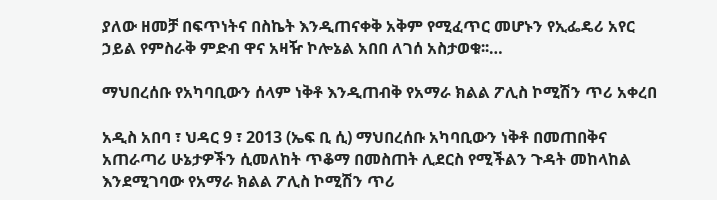ያለው ዘመቻ በፍጥነትና በስኬት እንዲጠናቀቅ አቅም የሚፈጥር መሆኑን የኢፌዴሪ አየር ኃይል የምስራቅ ምድብ ዋና አዛዥ ኮሎኔል አበበ ለገሰ አስታወቁ፡፡…

ማህበረሰቡ የአካባቢውን ሰላም ነቅቶ እንዲጠብቅ የአማራ ክልል ፖሊስ ኮሚሽን ጥሪ አቀረበ

አዲስ አበባ ፣ ህዳር 9 ፣ 2013 (ኤፍ ቢ ሲ) ማህበረሰቡ አካባቢውን ነቅቶ በመጠበቅና አጠራጣሪ ሁኔታዎችን ሲመለከት ጥቆማ በመስጠት ሊደርስ የሚችልን ጉዳት መከላከል እንደሚገባው የአማራ ክልል ፖሊስ ኮሚሽን ጥሪ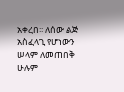አቀረበ፡፡ ለሰው ልጅ አስፈላጊ የሆነውን ሠላም ለመጠበቅ ሁሉም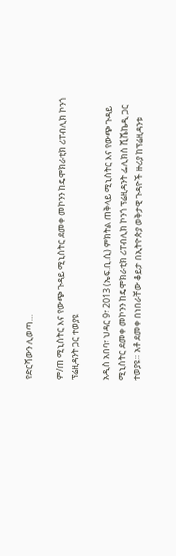የድርሻውን ሊወጣ…

ም/ጠ ሚኒስትር እና የውጭ ጉዳይ ሚኒስትር ደመቀ መኮንን ከዴሞክራቲክ ሪፐብሊክ ኮንጎ ፕሬዚዳንት ጋር ተወያዩ

አዲስ አበባ፣ ህዳር 9፣ 2013 (ኤፍ.ቢ.ሲ) ምክትል ጠቅላይ ሚኒስትር እና የውጭ ጉዳይ ሚኒስትር ደመቀ መኮንን ከዴሞክራቲክ ሪፐብሊክ ኮንጎ ፕሬዚዳንት ፌሊክስ ሺሼኬዲ ጋር ተወያዩ። አቶ ደመቀ በነበራቸው ቆይታ በኢትዮጵያ ወቅታዊ ጉዳዮች ዙሪያ ከፕሬዚዳንቱ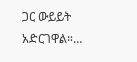ጋር ውይይት አድርገዋል።…